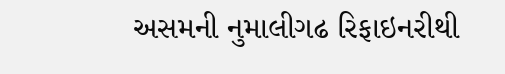અસમની નુમાલીગઢ રિફાઇનરીથી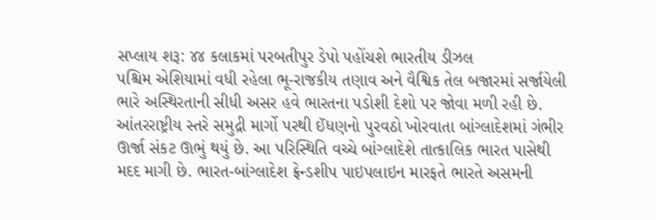સપ્લાય શરૂ: ૪૪ કલાકમાં પરબતીપુર ડેપો પહોંચશે ભારતીય ડીઝલ
પશ્ચિમ એશિયામાં વધી રહેલા ભૂ-રાજકીય તણાવ અને વૈશ્વિક તેલ બજારમાં સર્જાયેલી ભારે અસ્થિરતાની સીધી અસર હવે ભારતના પડોશી દેશો પર જોવા મળી રહી છે. આંતરરાષ્ટ્રીય સ્તરે સમુદ્રી માર્ગો પરથી ઈંધણનો પુરવઠો ખોરવાતા બાંગ્લાદેશમાં ગંભીર ઊર્જા સંકટ ઊભું થયું છે. આ પરિસ્થિતિ વચ્ચે બાંગ્લાદેશે તાત્કાલિક ભારત પાસેથી મદદ માગી છે. ભારત-બાંગ્લાદેશ ફ્રેન્ડશીપ પાઇપલાઇન મારફતે ભારતે અસમની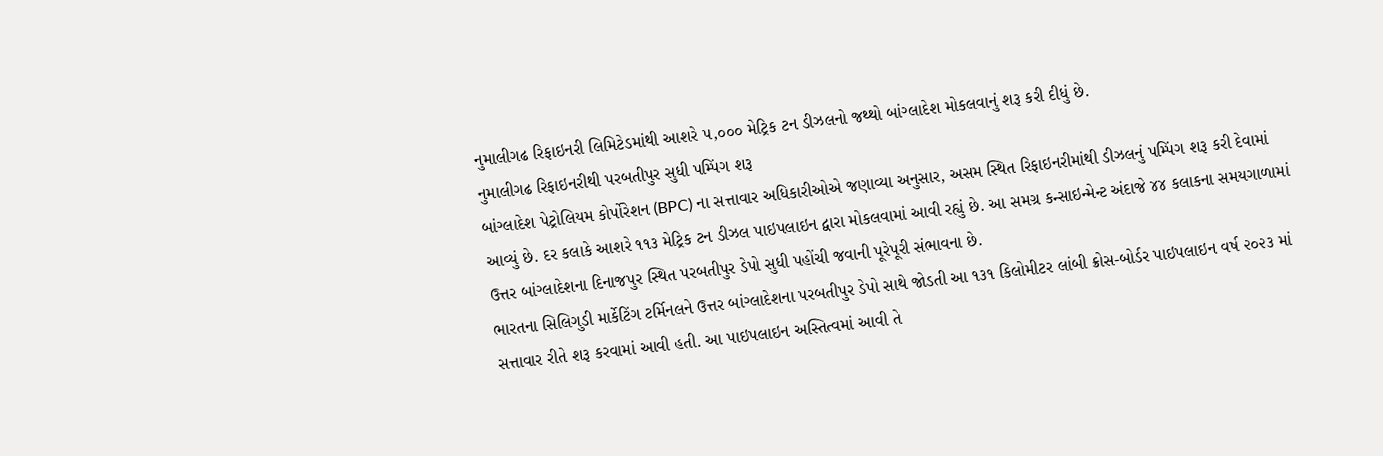નુમાલીગઢ રિફાઇનરી લિમિટેડમાંથી આશરે ૫,૦૦૦ મેટ્રિક ટન ડીઝલનો જથ્થો બાંગ્લાદેશ મોકલવાનું શરૂ કરી દીધું છે.
નુમાલીગઢ રિફાઇનરીથી પરબતીપુર સુધી પમ્પિંગ શરૂ
બાંગ્લાદેશ પેટ્રોલિયમ કોર્પોરેશન (BPC) ના સત્તાવાર અધિકારીઓએ જણાવ્યા અનુસાર, અસમ સ્થિત રિફાઇનરીમાંથી ડીઝલનું પમ્પિંગ શરૂ કરી દેવામાં આવ્યું છે. દર કલાકે આશરે ૧૧૩ મેટ્રિક ટન ડીઝલ પાઇપલાઇન દ્વારા મોકલવામાં આવી રહ્યું છે. આ સમગ્ર કન્સાઇન્મેન્ટ અંદાજે ૪૪ કલાકના સમયગાળામાં ઉત્તર બાંગ્લાદેશના દિનાજપુર સ્થિત પરબતીપુર ડેપો સુધી પહોંચી જવાની પૂરેપૂરી સંભાવના છે.
ભારતના સિલિગુડી માર્કેટિંગ ટર્મિનલને ઉત્તર બાંગ્લાદેશના પરબતીપુર ડેપો સાથે જોડતી આ ૧૩૧ કિલોમીટર લાંબી ક્રોસ-બોર્ડર પાઇપલાઇન વર્ષ ૨૦૨૩ માં સત્તાવાર રીતે શરૂ કરવામાં આવી હતી. આ પાઇપલાઇન અસ્તિત્વમાં આવી તે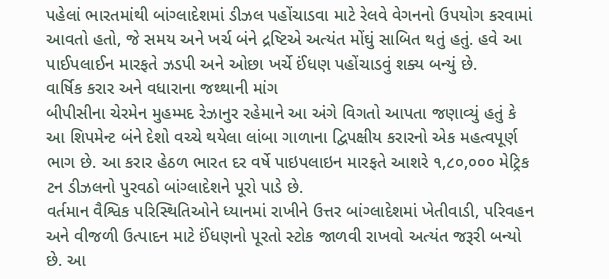પહેલાં ભારતમાંથી બાંગ્લાદેશમાં ડીઝલ પહોંચાડવા માટે રેલવે વેગનનો ઉપયોગ કરવામાં આવતો હતો, જે સમય અને ખર્ચ બંને દ્રષ્ટિએ અત્યંત મોંઘું સાબિત થતું હતું. હવે આ પાઈપલાઈન મારફતે ઝડપી અને ઓછા ખર્ચે ઈંધણ પહોંચાડવું શક્ય બન્યું છે.
વાર્ષિક કરાર અને વધારાના જથ્થાની માંગ
બીપીસીના ચેરમેન મુહમ્મદ રેઝાનુર રહેમાને આ અંગે વિગતો આપતા જણાવ્યું હતું કે આ શિપમેન્ટ બંને દેશો વચ્ચે થયેલા લાંબા ગાળાના દ્વિપક્ષીય કરારનો એક મહત્વપૂર્ણ ભાગ છે. આ કરાર હેઠળ ભારત દર વર્ષે પાઇપલાઇન મારફતે આશરે ૧,૮૦,૦૦૦ મેટ્રિક ટન ડીઝલનો પુરવઠો બાંગ્લાદેશને પૂરો પાડે છે.
વર્તમાન વૈશ્વિક પરિસ્થિતિઓને ધ્યાનમાં રાખીને ઉત્તર બાંગ્લાદેશમાં ખેતીવાડી, પરિવહન અને વીજળી ઉત્પાદન માટે ઈંધણનો પૂરતો સ્ટોક જાળવી રાખવો અત્યંત જરૂરી બન્યો છે. આ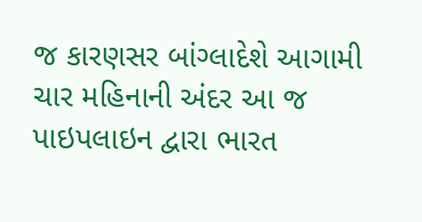જ કારણસર બાંગ્લાદેશે આગામી ચાર મહિનાની અંદર આ જ પાઇપલાઇન દ્વારા ભારત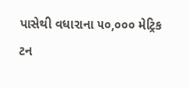પાસેથી વધારાના ૫૦,૦૦૦ મેટ્રિક ટન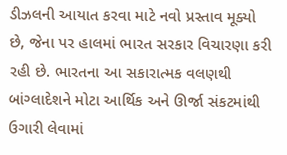ડીઝલની આયાત કરવા માટે નવો પ્રસ્તાવ મૂક્યો છે, જેના પર હાલમાં ભારત સરકાર વિચારણા કરી રહી છે. ભારતના આ સકારાત્મક વલણથી બાંગ્લાદેશને મોટા આર્થિક અને ઊર્જા સંકટમાંથી ઉગારી લેવામાં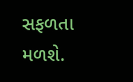સફળતા મળશે.